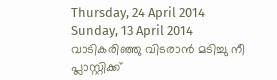Thursday, 24 April 2014
Sunday, 13 April 2014
വാടികരിഞ്ഞു വിടരാൻ മടിച്ചു നീ
പ്ലാസ്റ്റിക്ക്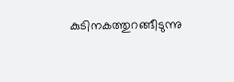കുടിനകത്തുറങ്ങീടുന്നു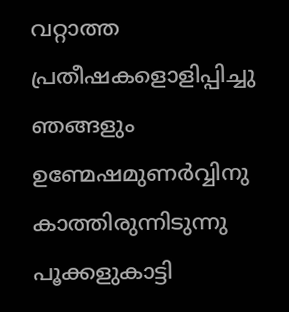വറ്റാത്ത പ്രതീഷകളൊളിപ്പിച്ചു ഞങ്ങളും
ഉണ്മേഷമുണർവ്വിനു കാത്തിരുന്നിടുന്നു
പൂക്കളുകാട്ടി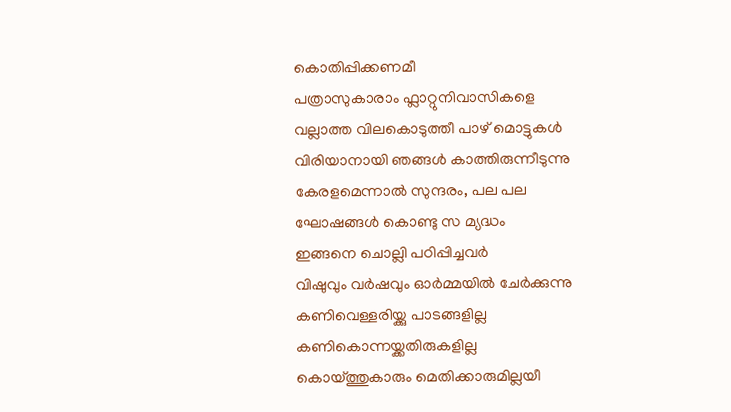കൊതിപ്പിക്കണമീ
പത്രാസുകാരാം ഫ്ലാറ്റുനിവാസികളെ
വല്ലാത്ത വിലകൊടുത്തീ പാഴ് മൊട്ടുകൾ
വിരിയാനായി ഞങ്ങൾ കാത്തിരുന്നീടുന്നു
കേരളമെന്നാൽ സുന്ദരം, പല പല
ഘോഷങ്ങൾ കൊണ്ടു സ മ്യദ്ധം
ഇങ്ങനെ ചൊല്ലി പഠിപ്പിച്ചവർ
വിഷുവും വർഷവും ഓർമ്മയിൽ ചേർക്കുന്നു
കണിവെള്ളരിയ്ക്കു പാടങ്ങളില്ല
കണികൊന്നയ്ക്കതിരുകളില്ല
കൊയ്ത്തുകാരും മെതിക്കാരുമില്ലയീ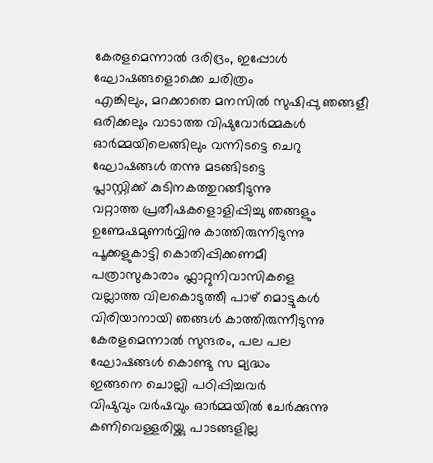കേരളമെന്നാൽ ദരിദ്രം, ഇപ്പോൾ
ഘോഷങ്ങളൊക്കെ ചരിത്രം
എങ്കിലും, മറക്കാതെ മനസിൽ സുഷിപ്പു ഞങ്ങളീ
ഒരിക്കലും വാടാത്ത വിഷുവോർമ്മകൾ
ഓർമ്മയിലെങ്ങിലും വന്നിടട്ടെ ചെറു
ഘോഷങ്ങൾ തന്നു മടങ്ങിടട്ടെ
പ്ലാസ്റ്റിക്ക് കുടിനകത്തുറങ്ങീടുന്നു
വറ്റാത്ത പ്രതീഷകളൊളിപ്പിച്ചു ഞങ്ങളും
ഉണ്മേഷമുണർവ്വിനു കാത്തിരുന്നിടുന്നു
പൂക്കളുകാട്ടി കൊതിപ്പിക്കണമീ
പത്രാസുകാരാം ഫ്ലാറ്റുനിവാസികളെ
വല്ലാത്ത വിലകൊടുത്തീ പാഴ് മൊട്ടുകൾ
വിരിയാനായി ഞങ്ങൾ കാത്തിരുന്നീടുന്നു
കേരളമെന്നാൽ സുന്ദരം, പല പല
ഘോഷങ്ങൾ കൊണ്ടു സ മ്യദ്ധം
ഇങ്ങനെ ചൊല്ലി പഠിപ്പിച്ചവർ
വിഷുവും വർഷവും ഓർമ്മയിൽ ചേർക്കുന്നു
കണിവെള്ളരിയ്ക്കു പാടങ്ങളില്ല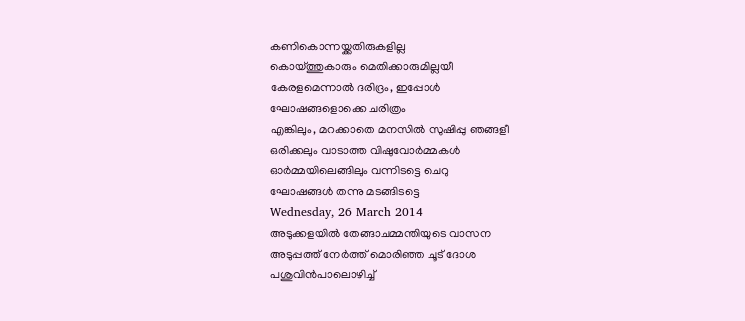കണികൊന്നയ്ക്കതിരുകളില്ല
കൊയ്ത്തുകാരും മെതിക്കാരുമില്ലയീ
കേരളമെന്നാൽ ദരിദ്രം, ഇപ്പോൾ
ഘോഷങ്ങളൊക്കെ ചരിത്രം
എങ്കിലും, മറക്കാതെ മനസിൽ സുഷിപ്പു ഞങ്ങളീ
ഒരിക്കലും വാടാത്ത വിഷുവോർമ്മകൾ
ഓർമ്മയിലെങ്ങിലും വന്നിടട്ടെ ചെറു
ഘോഷങ്ങൾ തന്നു മടങ്ങിടട്ടെ
Wednesday, 26 March 2014
അടുക്കളയിൽ തേങ്ങാചമ്മന്തിയുടെ വാസന
അടുപ്പത്ത് നേർത്ത് മൊരിഞ്ഞ ചൂട് ദോശ
പശുവിൻപാലൊഴിച്ച്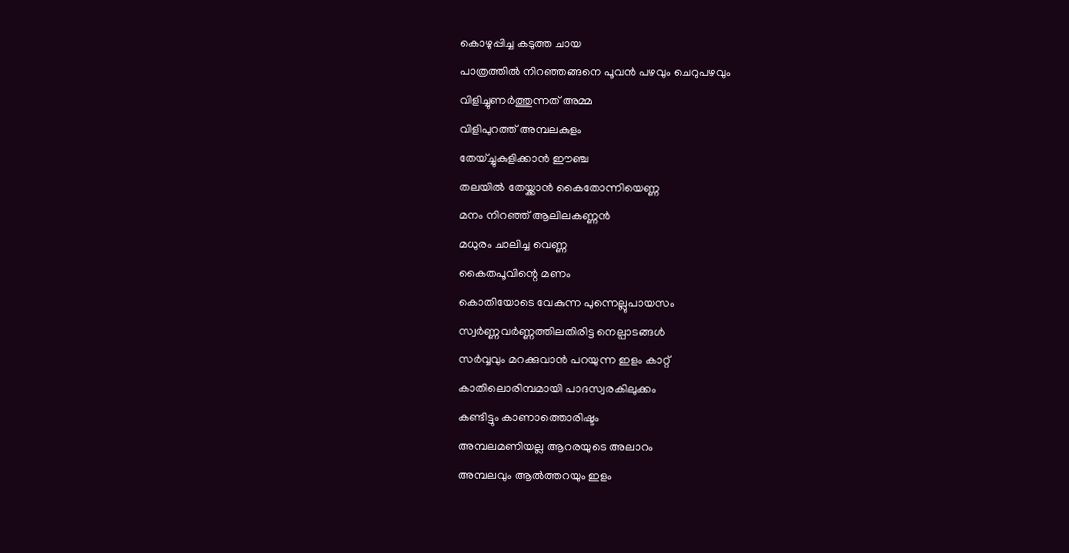കൊഴുപ്പിച്ച കടുത്ത ചായ
പാത്രത്തിൽ നിറഞ്ഞങ്ങനെ പൂവൻ പഴവും ചെറുപഴവും
വിളിച്ചുണർത്തുന്നത് അമ്മ
വിളിപുറത്ത് അമ്പലകുളം
തേയ്ച്ചുകുളിക്കാൻ ഈഞ്ച
തലയിൽ തേയ്ക്കാൻ കൈതോന്നിയെണ്ണ
മനം നിറഞ്ഞ് ആലിലകണ്ണൻ
മധുരം ചാലിച്ച വെണ്ണ
കൈതപൂവിന്റെ മണം
കൊതിയോടെ വേകുന്ന പുന്നെല്ലുപായസം
സ്വർണ്ണവർണ്ണത്തിലതിരിട്ട നെല്പാടങ്ങൾ
സർവ്വവും മറക്കുവാൻ പറയുന്ന ഇളം കാറ്റ്
കാതിലൊരിമ്പമായി പാദസ്വരകിലുക്കം
കണ്ടിട്ടും കാണാത്തൊരിഷ്ടം
അമ്പലമണിയല്ല ആറരയുടെ അലാറം
അമ്പലവും ആൽത്തറയും ഇളം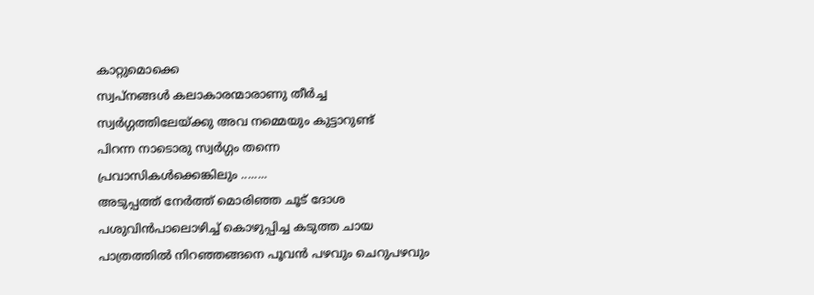കാറ്റുമൊക്കെ
സ്വപ്നങ്ങൾ കലാകാരന്മാരാണു തീർച്ച
സ്വർഗ്ഗത്തിലേയ്ക്കു അവ നമ്മെയും കുട്ടാറുണ്ട്
പിറന്ന നാടൊരു സ്വർഗ്ഗം തന്നെ
പ്രവാസികൾക്കെങ്കിലും ........
അടുപ്പത്ത് നേർത്ത് മൊരിഞ്ഞ ചൂട് ദോശ
പശുവിൻപാലൊഴിച്ച് കൊഴുപ്പിച്ച കടുത്ത ചായ
പാത്രത്തിൽ നിറഞ്ഞങ്ങനെ പൂവൻ പഴവും ചെറുപഴവും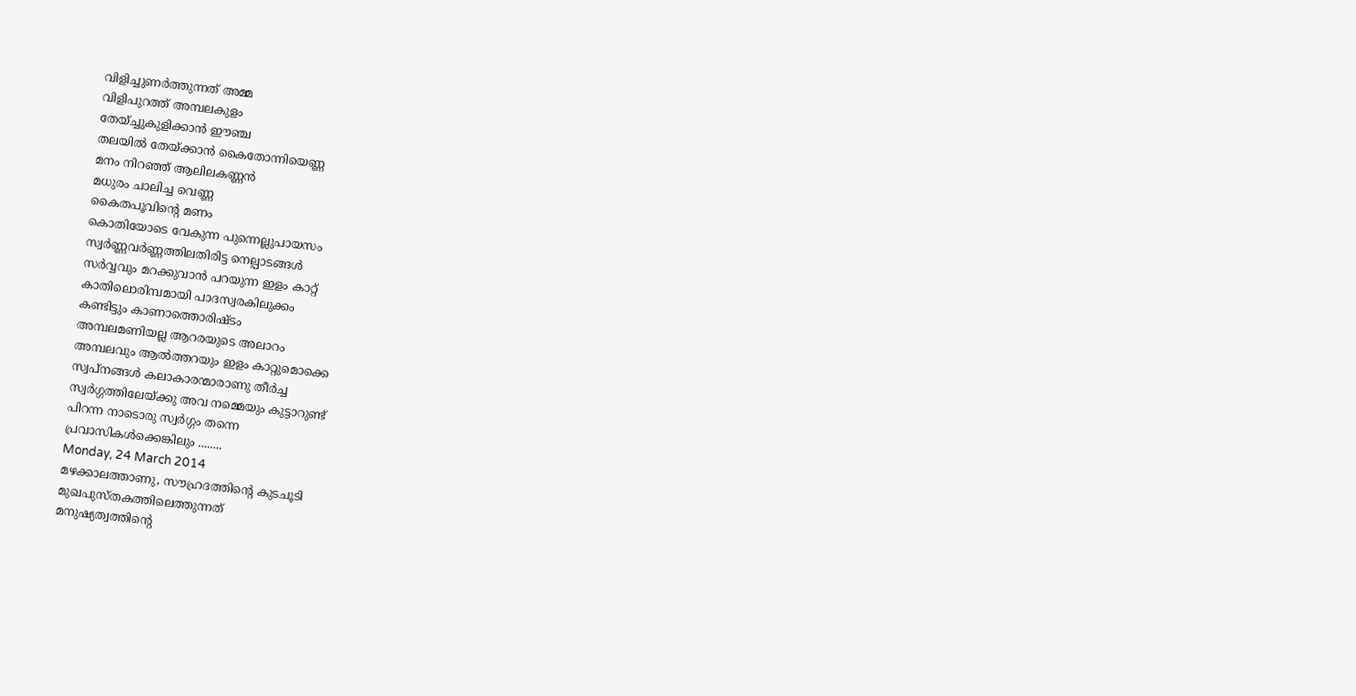വിളിച്ചുണർത്തുന്നത് അമ്മ
വിളിപുറത്ത് അമ്പലകുളം
തേയ്ച്ചുകുളിക്കാൻ ഈഞ്ച
തലയിൽ തേയ്ക്കാൻ കൈതോന്നിയെണ്ണ
മനം നിറഞ്ഞ് ആലിലകണ്ണൻ
മധുരം ചാലിച്ച വെണ്ണ
കൈതപൂവിന്റെ മണം
കൊതിയോടെ വേകുന്ന പുന്നെല്ലുപായസം
സ്വർണ്ണവർണ്ണത്തിലതിരിട്ട നെല്പാടങ്ങൾ
സർവ്വവും മറക്കുവാൻ പറയുന്ന ഇളം കാറ്റ്
കാതിലൊരിമ്പമായി പാദസ്വരകിലുക്കം
കണ്ടിട്ടും കാണാത്തൊരിഷ്ടം
അമ്പലമണിയല്ല ആറരയുടെ അലാറം
അമ്പലവും ആൽത്തറയും ഇളം കാറ്റുമൊക്കെ
സ്വപ്നങ്ങൾ കലാകാരന്മാരാണു തീർച്ച
സ്വർഗ്ഗത്തിലേയ്ക്കു അവ നമ്മെയും കുട്ടാറുണ്ട്
പിറന്ന നാടൊരു സ്വർഗ്ഗം തന്നെ
പ്രവാസികൾക്കെങ്കിലും ........
Monday, 24 March 2014
മഴക്കാലത്താണു, സൗഹ്രദത്തിന്റെ കുടചൂടി
മുഖപുസ്തകത്തിലെത്തുന്നത്
മനുഷ്യത്വത്തിന്റെ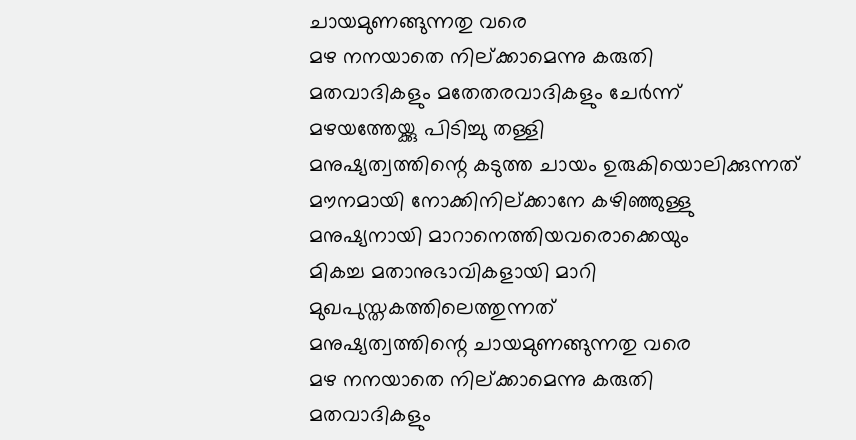ചായമുണങ്ങുന്നതു വരെ
മഴ നനയാതെ നില്ക്കാമെന്നു കരുതി
മതവാദികളും മതേതരവാദികളും ചേർന്ന്
മഴയത്തേയ്ക്കു പിടിച്ചു തള്ളി
മനുഷ്യത്വത്തിന്റെ കടുത്ത ചായം ഉരുകിയൊലിക്കുന്നത്
മൗനമായി നോക്കിനില്ക്കാനേ കഴിഞ്ഞുള്ളു
മനുഷ്യനായി മാറാനെത്തിയവരൊക്കെയും
മികച്ച മതാനുഭാവികളായി മാറി
മുഖപുസ്തകത്തിലെത്തുന്നത്
മനുഷ്യത്വത്തിന്റെ ചായമുണങ്ങുന്നതു വരെ
മഴ നനയാതെ നില്ക്കാമെന്നു കരുതി
മതവാദികളും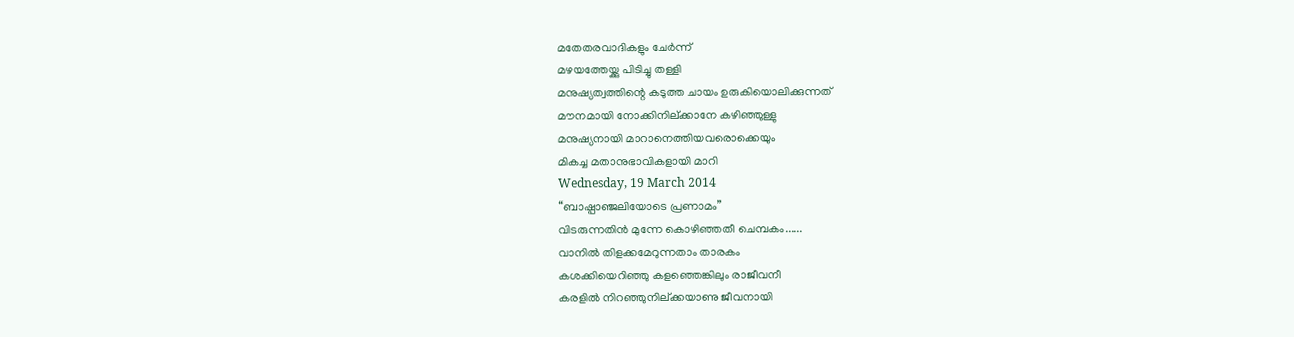മതേതരവാദികളും ചേർന്ന്
മഴയത്തേയ്ക്കു പിടിച്ചു തള്ളി
മനുഷ്യത്വത്തിന്റെ കടുത്ത ചായം ഉരുകിയൊലിക്കുന്നത്
മൗനമായി നോക്കിനില്ക്കാനേ കഴിഞ്ഞുള്ളു
മനുഷ്യനായി മാറാനെത്തിയവരൊക്കെയും
മികച്ച മതാനുഭാവികളായി മാറി
Wednesday, 19 March 2014
“ബാഷ്പാഞ്ജലിയോടെ പ്രണാമം”
വിടരുന്നതിൻ മുന്നേ കൊഴിഞ്ഞതീ ചെമ്പകം......
വാനിൽ തിളക്കമേറുന്നതാം താരകം
കശക്കിയെറിഞ്ഞു കളഞ്ഞെങ്കിലും രാജീവനീ
കരളിൽ നിറഞ്ഞുനില്ക്കയാണു ജീവനായി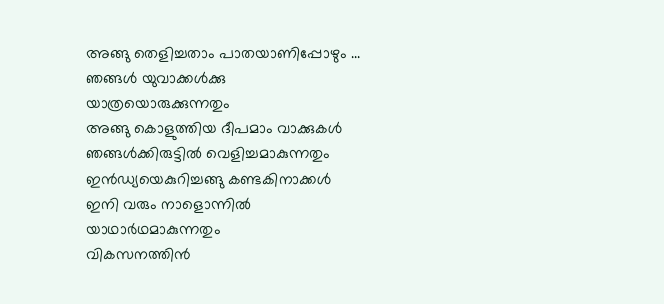അങ്ങു തെളിച്ചതാം പാതയാണിപ്പോഴും ...
ഞങ്ങൾ യുവാക്കൾക്കു യാത്രയൊരുക്കുന്നതും
അങ്ങു കൊളുത്തിയ ദീപമാം വാക്കുകൾ
ഞങ്ങൾക്കിരുട്ടിൽ വെളിച്ചമാകുന്നതും
ഇൻഡ്യയെകുറിച്ചങ്ങു കണ്ടകിനാക്കൾ
ഇനി വരും നാളൊന്നിൽ യാഥാർഥമാകുന്നതും
വികസനത്തിൻ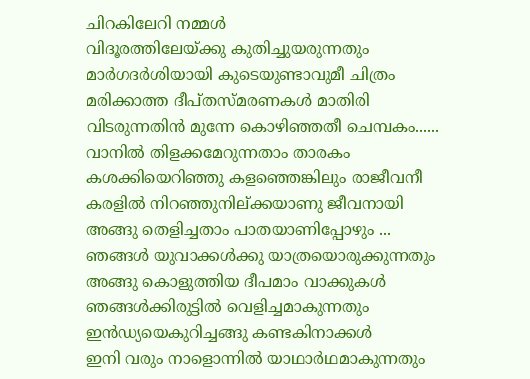ചിറകിലേറി നമ്മൾ
വിദൂരത്തിലേയ്ക്കു കുതിച്ചുയരുന്നതും
മാർഗദർശിയായി കുടെയുണ്ടാവുമീ ചിത്രം
മരിക്കാത്ത ദീപ്തസ്മരണകൾ മാതിരി
വിടരുന്നതിൻ മുന്നേ കൊഴിഞ്ഞതീ ചെമ്പകം......
വാനിൽ തിളക്കമേറുന്നതാം താരകം
കശക്കിയെറിഞ്ഞു കളഞ്ഞെങ്കിലും രാജീവനീ
കരളിൽ നിറഞ്ഞുനില്ക്കയാണു ജീവനായി
അങ്ങു തെളിച്ചതാം പാതയാണിപ്പോഴും ...
ഞങ്ങൾ യുവാക്കൾക്കു യാത്രയൊരുക്കുന്നതും
അങ്ങു കൊളുത്തിയ ദീപമാം വാക്കുകൾ
ഞങ്ങൾക്കിരുട്ടിൽ വെളിച്ചമാകുന്നതും
ഇൻഡ്യയെകുറിച്ചങ്ങു കണ്ടകിനാക്കൾ
ഇനി വരും നാളൊന്നിൽ യാഥാർഥമാകുന്നതും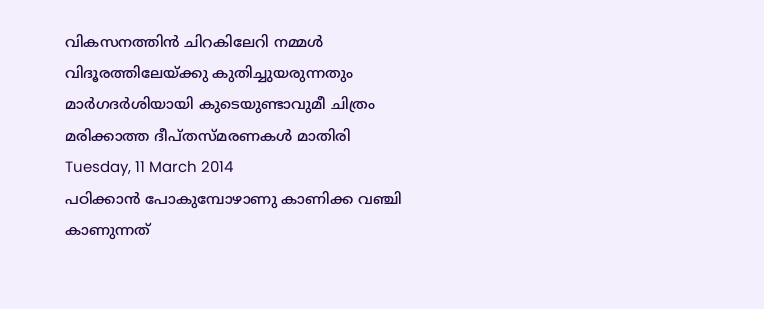വികസനത്തിൻ ചിറകിലേറി നമ്മൾ
വിദൂരത്തിലേയ്ക്കു കുതിച്ചുയരുന്നതും
മാർഗദർശിയായി കുടെയുണ്ടാവുമീ ചിത്രം
മരിക്കാത്ത ദീപ്തസ്മരണകൾ മാതിരി
Tuesday, 11 March 2014
പഠിക്കാൻ പോകുമ്പോഴാണു കാണിക്ക വഞ്ചി കാണുന്നത്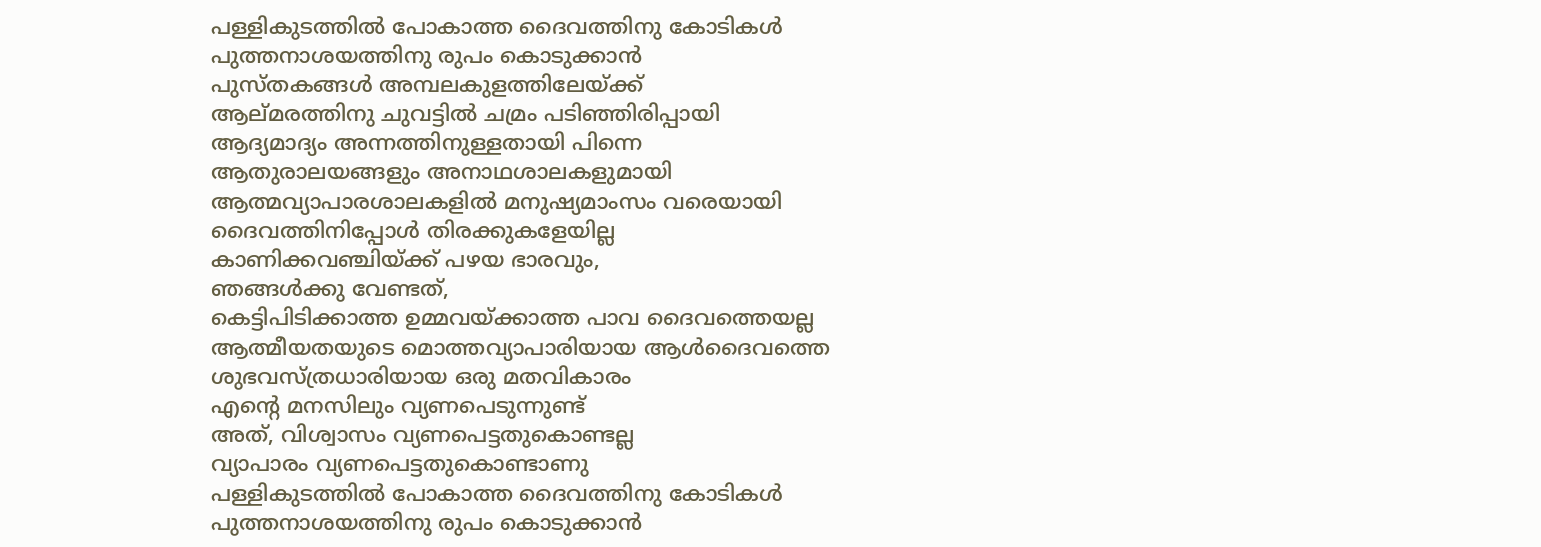പള്ളികുടത്തിൽ പോകാത്ത ദൈവത്തിനു കോടികൾ
പുത്തനാശയത്തിനു രുപം കൊടുക്കാൻ
പുസ്തകങ്ങൾ അമ്പലകുളത്തിലേയ്ക്ക്
ആല്മരത്തിനു ചുവട്ടിൽ ചമ്രം പടിഞ്ഞിരിപ്പായി
ആദ്യമാദ്യം അന്നത്തിനുള്ളതായി പിന്നെ
ആതുരാലയങ്ങളും അനാഥശാലകളുമായി
ആത്മവ്യാപാരശാലകളിൽ മനുഷ്യമാംസം വരെയായി
ദൈവത്തിനിപ്പോൾ തിരക്കുകളേയില്ല
കാണിക്കവഞ്ചിയ്ക്ക് പഴയ ഭാരവും,
ഞങ്ങൾക്കു വേണ്ടത്,
കെട്ടിപിടിക്കാത്ത ഉമ്മവയ്ക്കാത്ത പാവ ദൈവത്തെയല്ല
ആത്മീയതയുടെ മൊത്തവ്യാപാരിയായ ആൾദൈവത്തെ
ശുഭവസ്ത്രധാരിയായ ഒരു മതവികാരം
എന്റെ മനസിലും വ്യണപെടുന്നുണ്ട്
അത്, വിശ്വാസം വ്യണപെട്ടതുകൊണ്ടല്ല
വ്യാപാരം വ്യണപെട്ടതുകൊണ്ടാണു
പള്ളികുടത്തിൽ പോകാത്ത ദൈവത്തിനു കോടികൾ
പുത്തനാശയത്തിനു രുപം കൊടുക്കാൻ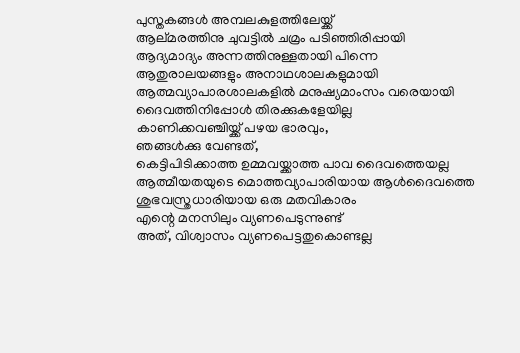പുസ്തകങ്ങൾ അമ്പലകുളത്തിലേയ്ക്ക്
ആല്മരത്തിനു ചുവട്ടിൽ ചമ്രം പടിഞ്ഞിരിപ്പായി
ആദ്യമാദ്യം അന്നത്തിനുള്ളതായി പിന്നെ
ആതുരാലയങ്ങളും അനാഥശാലകളുമായി
ആത്മവ്യാപാരശാലകളിൽ മനുഷ്യമാംസം വരെയായി
ദൈവത്തിനിപ്പോൾ തിരക്കുകളേയില്ല
കാണിക്കവഞ്ചിയ്ക്ക് പഴയ ഭാരവും,
ഞങ്ങൾക്കു വേണ്ടത്,
കെട്ടിപിടിക്കാത്ത ഉമ്മവയ്ക്കാത്ത പാവ ദൈവത്തെയല്ല
ആത്മീയതയുടെ മൊത്തവ്യാപാരിയായ ആൾദൈവത്തെ
ശുഭവസ്ത്രധാരിയായ ഒരു മതവികാരം
എന്റെ മനസിലും വ്യണപെടുന്നുണ്ട്
അത്, വിശ്വാസം വ്യണപെട്ടതുകൊണ്ടല്ല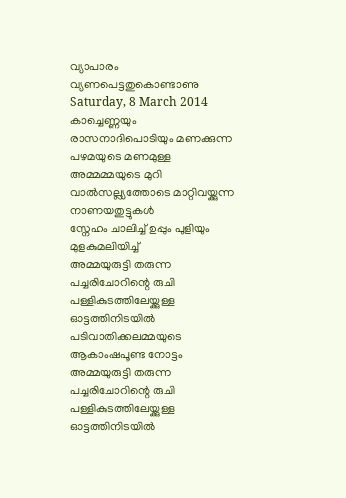വ്യാപാരം വ്യണപെട്ടതുകൊണ്ടാണു
Saturday, 8 March 2014
കാച്ചെണ്ണയും രാസനാദിപൊടിയും മണക്കുന്ന
പഴമയുടെ മണമുള്ള അമ്മമ്മയുടെ മുറി
വാൽസല്ല്യത്തോടെ മാറ്റിവയ്ക്കുന്ന നാണയതുട്ടുകൾ
സ്നേഹം ചാലിച്ച് ഉപ്പും പുളിയും മുളകുമലിയിച്ച്
അമ്മയുരുട്ടി തരുന്ന പച്ചരിചോറിന്റെ രുചി
പള്ളികുടത്തിലേയ്ക്കുള്ള ഓട്ടത്തിനിടയിൽ
പടിവാതിക്കലമ്മയുടെ ആകാംഷപൂണ്ട നോട്ടം
അമ്മയുരുട്ടി തരുന്ന പച്ചരിചോറിന്റെ രുചി
പള്ളികുടത്തിലേയ്ക്കുള്ള ഓട്ടത്തിനിടയിൽ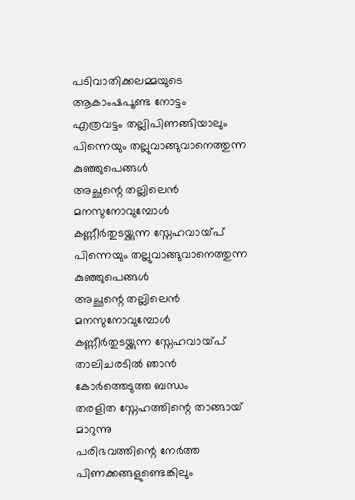പടിവാതിക്കലമ്മയുടെ ആകാംഷപൂണ്ട നോട്ടം
എത്രവട്ടം തല്ലിപിണങ്ങിയാലും
പിന്നെയും തല്ലുവാങ്ങുവാനെത്തുന്ന കുഞ്ഞുപെങ്ങൾ
അച്ഛന്റെ തല്ലിലെൻ മനസുനോവുമ്പോൾ
കണ്ണീർതുടയ്ക്കുന്ന സ്നേഹവായ്പ്
പിന്നെയും തല്ലുവാങ്ങുവാനെത്തുന്ന കുഞ്ഞുപെങ്ങൾ
അച്ഛന്റെ തല്ലിലെൻ മനസുനോവുമ്പോൾ
കണ്ണീർതുടയ്ക്കുന്ന സ്നേഹവായ്പ്
താലിചരടിൽ ഞാൻ കോർത്തെടുത്ത ബന്ധം
തരളിത സ്നേഹത്തിന്റെ താങ്ങായ് മാറുന്നു
പരിഭവത്തിന്റെ നേർത്ത പിണക്കങ്ങളുണ്ടെങ്കിലും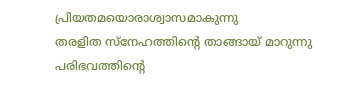പ്രിയതമയൊരാശ്വാസമാകുന്നു
തരളിത സ്നേഹത്തിന്റെ താങ്ങായ് മാറുന്നു
പരിഭവത്തിന്റെ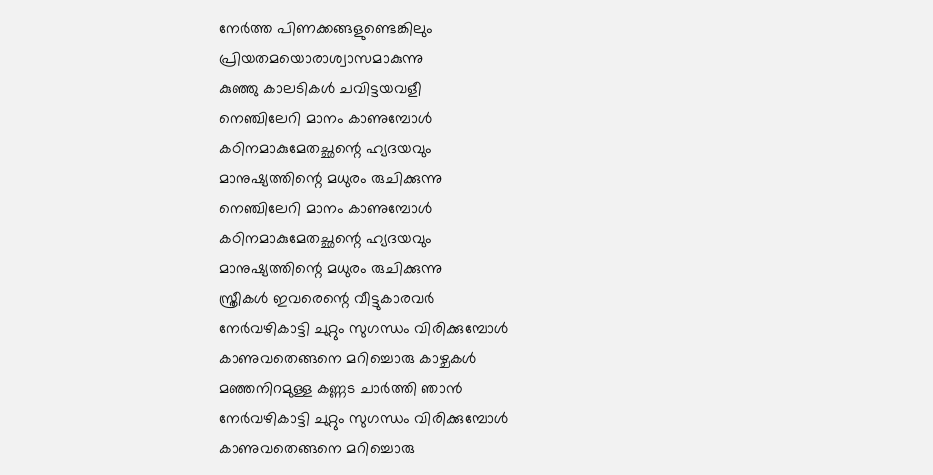നേർത്ത പിണക്കങ്ങളുണ്ടെങ്കിലും
പ്രിയതമയൊരാശ്വാസമാകുന്നു
കുഞ്ഞു കാലടികൾ ചവിട്ടയവളീ
നെഞ്ചിലേറി മാനം കാണുമ്പോൾ
കഠിനമാകുമേതച്ഛന്റെ ഹ്യദയവും
മാനുഷ്യത്തിന്റെ മധുരം രുചിക്കുന്നു
നെഞ്ചിലേറി മാനം കാണുമ്പോൾ
കഠിനമാകുമേതച്ഛന്റെ ഹ്യദയവും
മാനുഷ്യത്തിന്റെ മധുരം രുചിക്കുന്നു
സ്ത്രീകൾ ഇവരെന്റെ വീട്ടുകാരവർ
നേർവഴികാട്ടി ചുറ്റും സുഗന്ധം വിരിക്കുമ്പോൾ
കാണുവതെങ്ങനെ മറിച്ചൊരു കാഴ്ചകൾ
മഞ്ഞനിറമുള്ള കണ്ണട ചാർത്തി ഞാൻ
നേർവഴികാട്ടി ചുറ്റും സുഗന്ധം വിരിക്കുമ്പോൾ
കാണുവതെങ്ങനെ മറിച്ചൊരു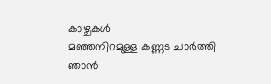കാഴ്ചകൾ
മഞ്ഞനിറമുള്ള കണ്ണട ചാർത്തി ഞാൻ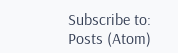Subscribe to:
Posts (Atom)